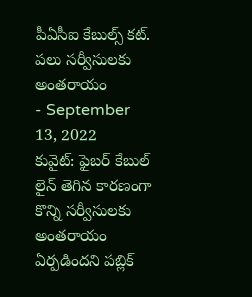పీఏసీఐ కేబుల్స్ కట్. పలు సర్వీసులకు అంతరాయం
- September 13, 2022
కువైట్: ఫైబర్ కేబుల్ లైన్ తెగిన కారణంగా కొన్ని సర్వీసులకు అంతరాయం ఏర్పడిందని పబ్లిక్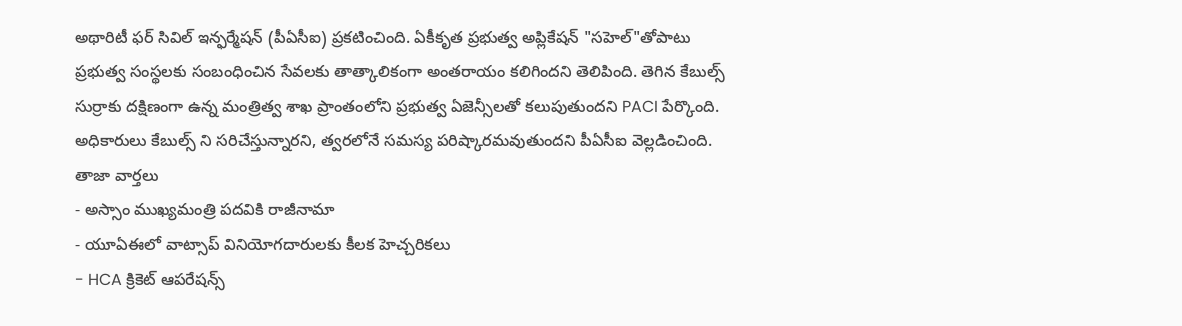అథారిటీ ఫర్ సివిల్ ఇన్ఫర్మేషన్ (పీఏసీఐ) ప్రకటించింది. ఏకీకృత ప్రభుత్వ అప్లికేషన్ "సహెల్"తోపాటు ప్రభుత్వ సంస్థలకు సంబంధించిన సేవలకు తాత్కాలికంగా అంతరాయం కలిగిందని తెలిపింది. తెగిన కేబుల్స్ సుర్రాకు దక్షిణంగా ఉన్న మంత్రిత్వ శాఖ ప్రాంతంలోని ప్రభుత్వ ఏజెన్సీలతో కలుపుతుందని PACI పేర్కొంది. అధికారులు కేబుల్స్ ని సరిచేస్తున్నారని, త్వరలోనే సమస్య పరిష్కారమవుతుందని పీఏసీఐ వెల్లడించింది.
తాజా వార్తలు
- అస్సాం ముఖ్యమంత్రి పదవికి రాజీనామా
- యూఏఈలో వాట్సాప్ వినియోగదారులకు కీలక హెచ్చరికలు
- HCA క్రికెట్ ఆపరేషన్స్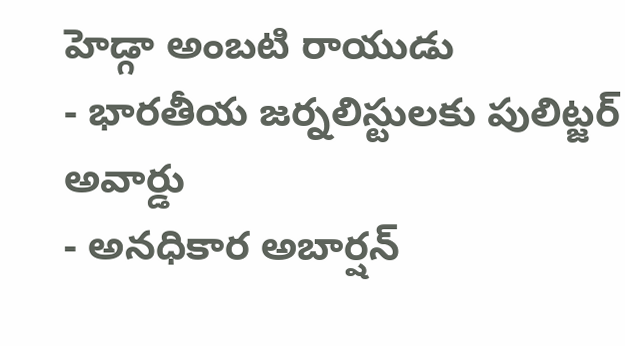హెడ్గా అంబటి రాయుడు
- భారతీయ జర్నలిస్టులకు పులిట్జర్ అవార్డు
- అనధికార అబార్షన్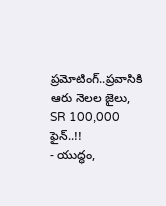ప్రమోటింగ్..ప్రవాసికి ఆరు నెలల జైలు, SR 100,000 ఫైన్..!!
- యుద్ధం,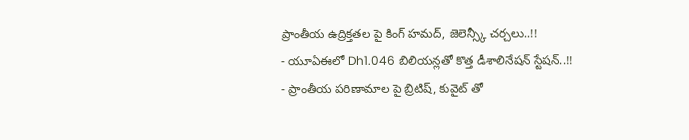ప్రాంతీయ ఉద్రిక్తతల పై కింగ్ హమద్, జెలెన్స్కీ చర్చలు..!!
- యూఏఈలో Dh1.046 బిలియన్లతో కొత్త డీశాలినేషన్ స్టేషన్..!!
- ప్రాంతీయ పరిణామాల పై బ్రిటిష్, కువైట్ తో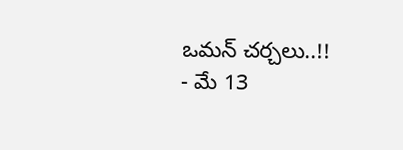ఒమన్ చర్చలు..!!
- మే 13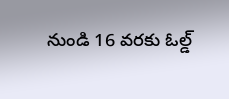నుండి 16 వరకు ఓల్డ్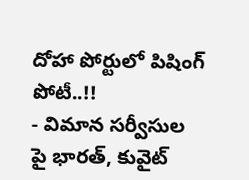దోహా పోర్టులో పిషింగ్ పోటీ..!!
- విమాన సర్వీసుల పై భారత్, కువైట్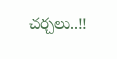చర్చలు..!!